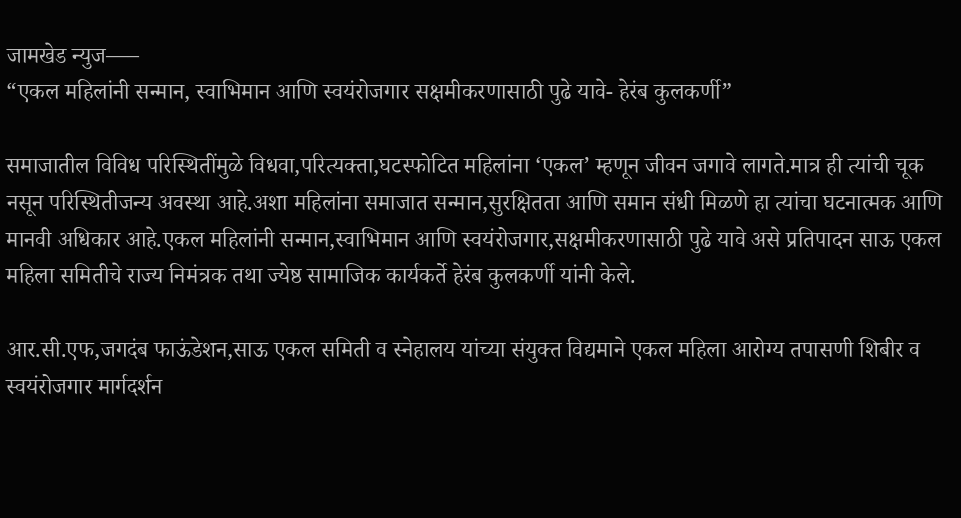जामखेड न्युज—–
“एकल महिलांनी सन्मान, स्वाभिमान आणि स्वयंरोजगार सक्षमीकरणासाठी पुढे यावे- हेरंब कुलकर्णी”

समाजातील विविध परिस्थितींमुळे विधवा,परित्यक्ता,घटस्फोटित महिलांना ‘एकल’ म्हणून जीवन जगावे लागते.मात्र ही त्यांची चूक नसून परिस्थितीजन्य अवस्था आहे.अशा महिलांना समाजात सन्मान,सुरक्षितता आणि समान संधी मिळणे हा त्यांचा घटनात्मक आणि मानवी अधिकार आहे.एकल महिलांनी सन्मान,स्वाभिमान आणि स्वयंरोजगार,सक्षमीकरणासाठी पुढे यावे असे प्रतिपादन साऊ एकल महिला समितीचे राज्य निमंत्रक तथा ज्येष्ठ सामाजिक कार्यकर्ते हेरंब कुलकर्णी यांनी केले.

आर.सी.एफ,जगदंब फाऊंडेशन,साऊ एकल समिती व स्नेहालय यांच्या संयुक्त विद्यमाने एकल महिला आरोग्य तपासणी शिबीर व स्वयंरोजगार मार्गदर्शन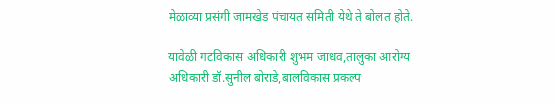मेळाव्या प्रसंगी जामखेड पंचायत समिती येथे ते बोलत होते.

यावेळी गटविकास अधिकारी शुभम जाधव,तालुका आरोग्य अधिकारी डॉ.सुनील बोराडे,बालविकास प्रकल्प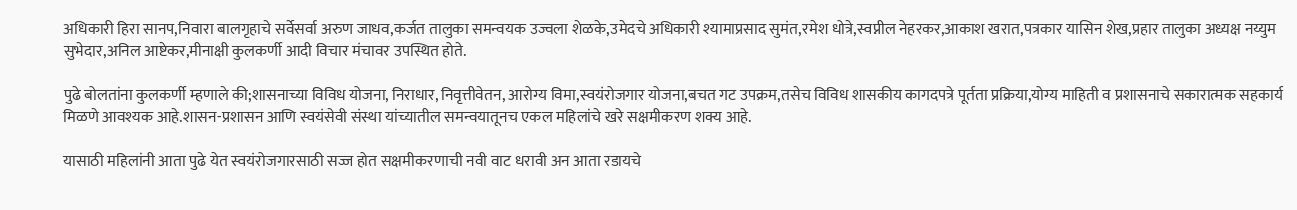अधिकारी हिरा सानप,निवारा बालगृहाचे सर्वेसर्वा अरुण जाधव,कर्जत तालुका समन्वयक उज्वला शेळके,उमेदचे अधिकारी श्यामाप्रसाद सुमंत,रमेश धोत्रे,स्वप्नील नेहरकर,आकाश खरात,पत्रकार यासिन शेख,प्रहार तालुका अध्यक्ष नय्युम सुभेदार,अनिल आष्टेकर,मीनाक्षी कुलकर्णी आदी विचार मंचावर उपस्थित होते.

पुढे बोलतांना कुलकर्णी म्हणाले की;शासनाच्या विविध योजना, निराधार, निवृत्तीवेतन, आरोग्य विमा,स्वयंरोजगार योजना,बचत गट उपक्रम,तसेच विविध शासकीय कागदपत्रे पूर्तता प्रक्रिया,योग्य माहिती व प्रशासनाचे सकारात्मक सहकार्य मिळणे आवश्यक आहे.शासन-प्रशासन आणि स्वयंसेवी संस्था यांच्यातील समन्वयातूनच एकल महिलांचे खरे सक्षमीकरण शक्य आहे.

यासाठी महिलांनी आता पुढे येत स्वयंरोजगारसाठी सज्ज होत सक्षमीकरणाची नवी वाट धरावी अन आता रडायचे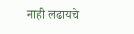नाही लढायचे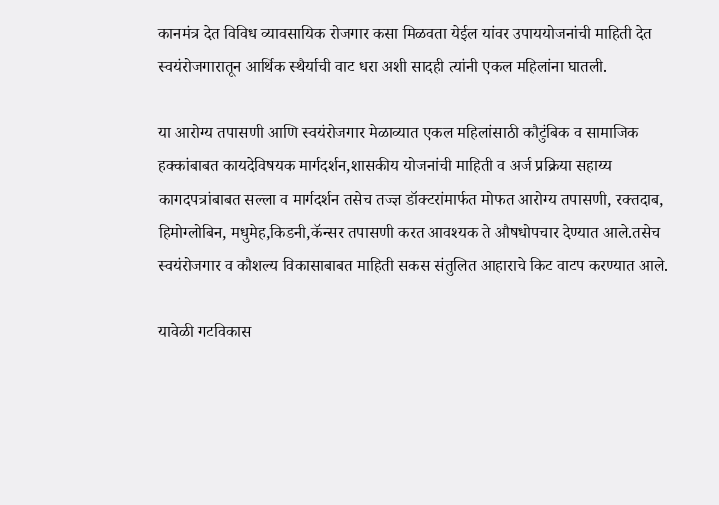कानमंत्र देत विविध व्यावसायिक रोजगार कसा मिळवता येईल यांवर उपाययोजनांची माहिती देत स्वयंरोजगारातून आर्थिक स्थैर्याची वाट धरा अशी सादही त्यांनी एकल महिलांना घातली.

या आरोग्य तपासणी आणि स्वयंरोजगार मेळाव्यात एकल महिलांसाठी कौटुंबिक व सामाजिक हक्कांबाबत कायदेविषयक मार्गदर्शन,शासकीय योजनांची माहिती व अर्ज प्रक्रिया सहाय्य कागदपत्रांबाबत सल्ला व मार्गदर्शन तसेच तज्ज्ञ डॉक्टरांमार्फत मोफत आरोग्य तपासणी, रक्तदाब, हिमोग्लोबिन, मधुमेह,किडनी,कॅन्सर तपासणी करत आवश्यक ते औषधोपचार देण्यात आले.तसेच स्वयंरोजगार व कौशल्य विकासाबाबत माहिती सकस संतुलित आहाराचे किट वाटप करण्यात आले.

यावेळी गटविकास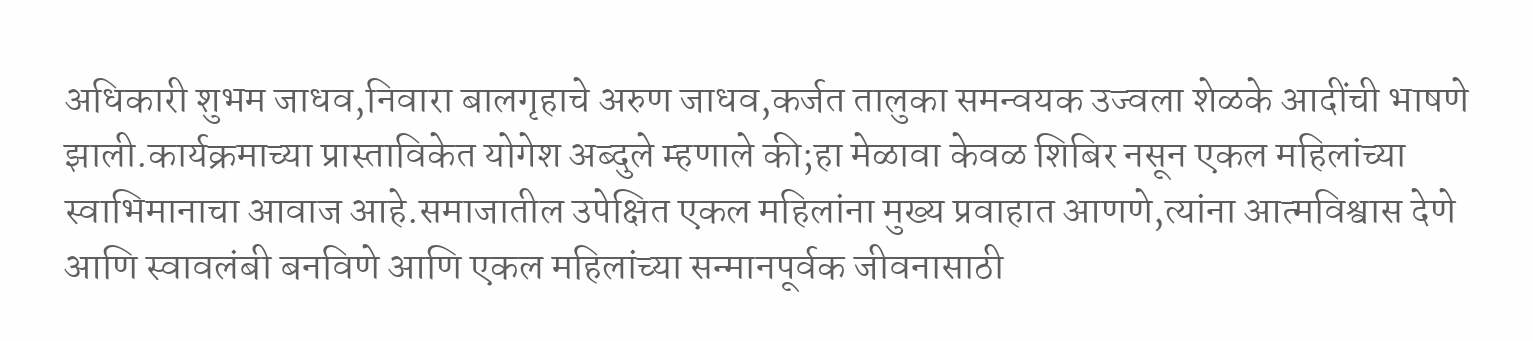अधिकारी शुभम जाधव,निवारा बालगृहाचे अरुण जाधव,कर्जत तालुका समन्वयक उज्वला शेळके आदींची भाषणे झाली.कार्यक्रमाच्या प्रास्ताविकेत योगेश अब्दुले म्हणाले की;हा मेळावा केवळ शिबिर नसून एकल महिलांच्या स्वाभिमानाचा आवाज आहे.समाजातील उपेक्षित एकल महिलांना मुख्य प्रवाहात आणणे,त्यांना आत्मविश्वास देणे आणि स्वावलंबी बनविणे आणि एकल महिलांच्या सन्मानपूर्वक जीवनासाठी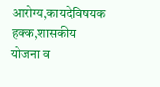आरोग्य,कायदेविषयक हक्क,शासकीय योजना व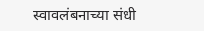स्वावलंबनाच्या संधी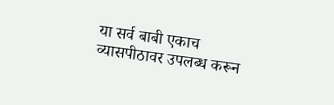या सर्व बाबी एकाच व्यासपीठावर उपलब्ध करून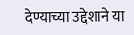देण्याच्या उद्देशाने या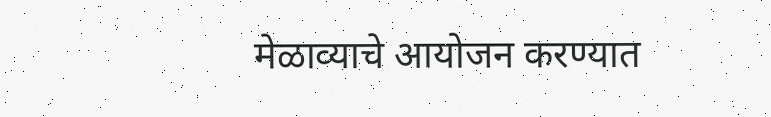मेळाव्याचे आयोजन करण्यात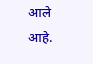आले आहे.